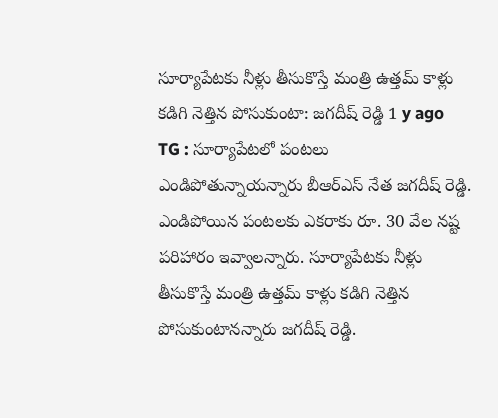సూర్యాపేటకు నీళ్లు తీసుకొస్తే మంత్రి ఉత్తమ్ కాళ్లు కడిగి నెత్తిన పోసుకుంటా: జగదీష్ రెడ్డి 1 y ago
TG : సూర్యాపేటలో పంటలు ఎండిపోతున్నాయన్నారు బీఆర్ఎస్ నేత జగదీష్ రెడ్డి. ఎండిపోయిన పంటలకు ఎకరాకు రూ. 30 వేల నష్ట పరిహారం ఇవ్వాలన్నారు. సూర్యాపేటకు నీళ్లు తీసుకొస్తే మంత్రి ఉత్తమ్ కాళ్లు కడిగి నెత్తిన పోసుకుంటానన్నారు జగదీష్ రెడ్డి.